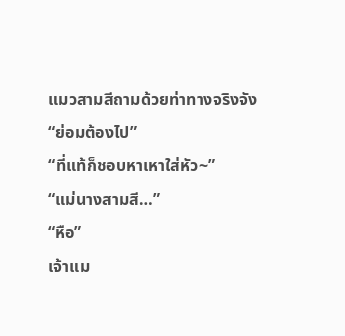แมวสามสีถามด้วยท่าทางจริงจัง
“ย่อมต้องไป”
“ที่แท้ก็ชอบหาเหาใส่หัว~”
“แม่นางสามสี…”
“หือ”
เจ้าแม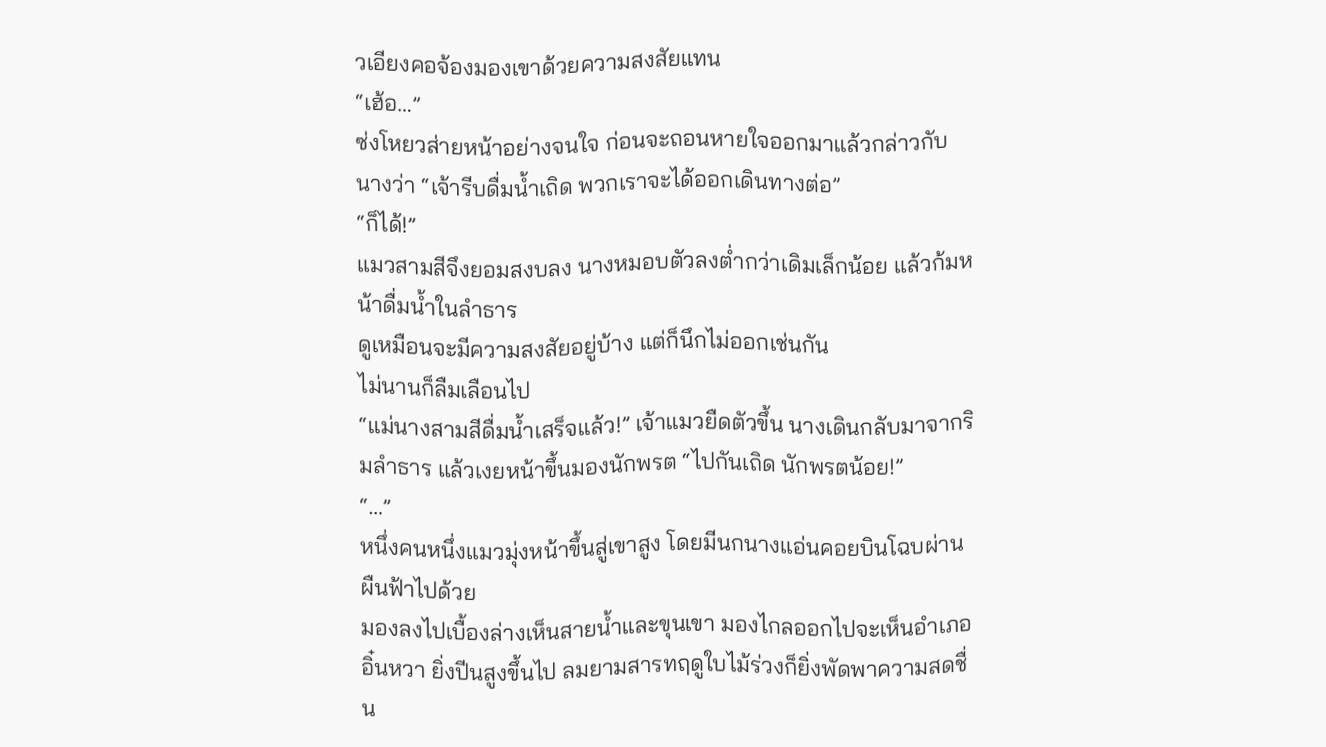วเอียงคอจ้องมองเขาด้วยความสงสัยแทน
“เฮ้อ…”
ซ่งโหยวส่ายหน้าอย่างจนใจ ก่อนจะถอนหายใจออกมาแล้วกล่าวกับนางว่า “เจ้ารีบดื่มน้ำเถิด พวกเราจะได้ออกเดินทางต่อ”
“ก็ได้!”
แมวสามสีจึงยอมสงบลง นางหมอบตัวลงต่ำกว่าเดิมเล็กน้อย แล้วก้มหน้าดื่มน้ำในลำธาร
ดูเหมือนจะมีความสงสัยอยู่บ้าง แต่ก็นึกไม่ออกเช่นกัน
ไม่นานก็ลืมเลือนไป
“แม่นางสามสีดื่มน้ำเสร็จแล้ว!” เจ้าแมวยืดตัวขึ้น นางเดินกลับมาจากริมลำธาร แล้วเงยหน้าขึ้นมองนักพรต “ไปกันเถิด นักพรตน้อย!”
“…”
หนึ่งคนหนึ่งแมวมุ่งหน้าขึ้นสู่เขาสูง โดยมีนกนางแอ่นคอยบินโฉบผ่านผืนฟ้าไปด้วย
มองลงไปเบื้องล่างเห็นสายน้ำและขุนเขา มองไกลออกไปจะเห็นอำเภออิ๋นหวา ยิ่งปีนสูงขึ้นไป ลมยามสารทฤดูใบไม้ร่วงก็ยิ่งพัดพาความสดชื่น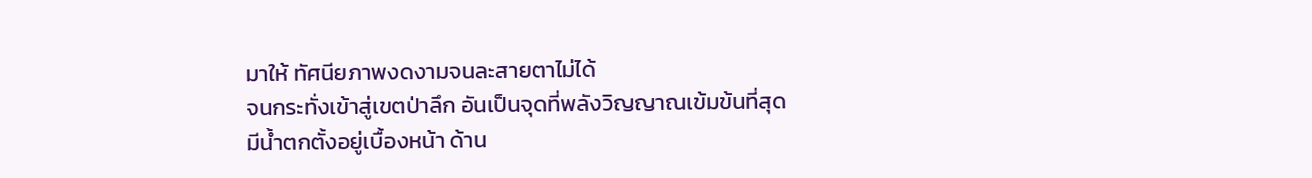มาให้ ทัศนียภาพงดงามจนละสายตาไม่ได้
จนกระทั่งเข้าสู่เขตป่าลึก อันเป็นจุดที่พลังวิญญาณเข้มข้นที่สุด
มีน้ำตกตั้งอยู่เบื้องหน้า ด้าน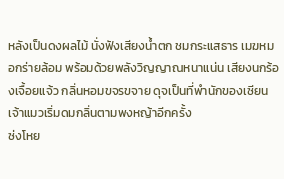หลังเป็นดงผลไม้ นั่งฟังเสียงน้ำตก ชมกระแสธาร เมฆหมอกร่ายล้อม พร้อมด้วยพลังวิญญาณหนาแน่น เสียงนกร้องเจื้อยแจ้ว กลิ่นหอมขจรขจาย ดุจเป็นที่พำนักของเซียน
เจ้าแมวเริ่มดมกลิ่นตามพงหญ้าอีกครั้ง
ซ่งโหย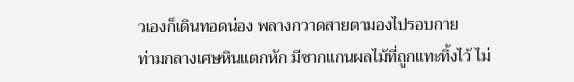วเองก็เดินทอดน่อง พลางกวาดสายตามองไปรอบกาย
ท่ามกลางเศษหินแตกหัก มีซากแกนผลไม้ที่ถูกแทะทิ้งไว้ ไม่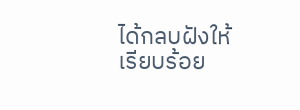ได้กลบฝังให้เรียบร้อย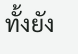ทั้งยัง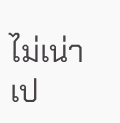ไม่เน่าเป